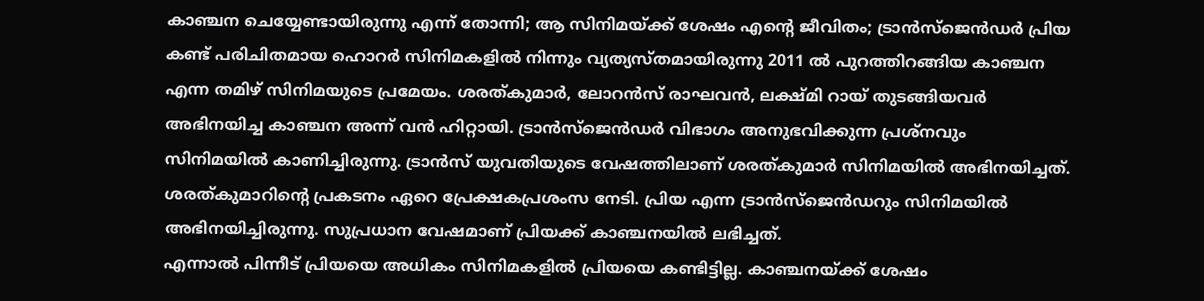കാഞ്ചന ചെയ്യേണ്ടായിരുന്നു എന്ന് തോന്നി; ആ സിനിമയ്ക്ക് ശേഷം എന്റെ ജീവിതം; ട്രാൻസ്ജെൻഡർ പ്രിയ
കണ്ട് പരിചിതമായ ഹൊറർ സിനിമകളിൽ നിന്നും വ്യത്യസ്തമായിരുന്നു 2011 ൽ പുറത്തിറങ്ങിയ കാഞ്ചന എന്ന തമിഴ് സിനിമയുടെ പ്രമേയം. ശരത്കുമാർ, ലോറൻസ് രാഘവൻ, ലക്ഷ്മി റായ് തുടങ്ങിയവർ അഭിനയിച്ച കാഞ്ചന അന്ന് വൻ ഹിറ്റായി. ട്രാൻസ്ജെൻഡർ വിഭാഗം അനുഭവിക്കുന്ന പ്രശ്നവും സിനിമയിൽ കാണിച്ചിരുന്നു. ട്രാൻസ് യുവതിയുടെ വേഷത്തിലാണ് ശരത്കുമാർ സിനിമയിൽ അഭിനയിച്ചത്. ശരത്കുമാറിന്റെ പ്രകടനം ഏറെ പ്രേക്ഷകപ്രശംസ നേടി. പ്രിയ എന്ന ട്രാൻസ്ജെൻഡറും സിനിമയിൽ അഭിനയിച്ചിരുന്നു. സുപ്രധാന വേഷമാണ് പ്രിയക്ക് കാഞ്ചനയിൽ ലഭിച്ചത്.
എന്നാൽ പിന്നീട് പ്രിയയെ അധികം സിനിമകളിൽ പ്രിയയെ കണ്ടിട്ടില്ല. കാഞ്ചനയ്ക്ക് ശേഷം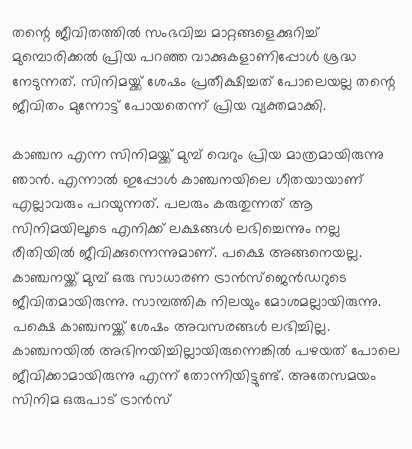തന്റെ ജീവിതത്തിൽ സംഭവിച്ച മാറ്റങ്ങളെക്കുറിച്ച് മുമ്പൊരിക്കൽ പ്രിയ പറഞ്ഞ വാക്കുകളാണിപ്പോൾ ശ്രദ്ധ നേടുന്നത്. സിനിമയ്ക്ക് ശേഷം പ്രതീക്ഷിച്ചത് പോലെയല്ല തന്റെ ജീവിതം മുന്നോട്ട് പോയതെന്ന് പ്രിയ വ്യക്തമാക്കി.

കാഞ്ചന എന്ന സിനിമയ്ക്ക് മുമ്പ് വെറും പ്രിയ മാത്രമായിരുന്നു ഞാൻ. എന്നാൽ ഇപ്പോൾ കാഞ്ചനയിലെ ഗീതയായാണ് എല്ലാവരും പറയുന്നത്. പലരും കരുതുന്നത് ആ സിനിമയിലൂടെ എനിക്ക് ലക്ഷങ്ങൾ ലഭിച്ചെന്നും നല്ല രീതിയിൽ ജീവിക്കുന്നെന്നുമാണ്. പക്ഷെ അങ്ങനെയല്ല. കാഞ്ചനയ്ക്ക് മുമ്പ് ഒരു സാധാരണ ട്രാൻസ്ജെൻഡറുടെ ജീവിതമായിരുന്നു. സാമ്പത്തിക നിലയും മോശമല്ലായിരുന്നു. പക്ഷെ കാഞ്ചനയ്ക്ക് ശേഷം അവസരങ്ങൾ ലഭിച്ചില്ല.
കാഞ്ചനയിൽ അഭിനയിച്ചില്ലായിരുന്നെങ്കിൽ പഴയത് പോലെ ജീവിക്കാമായിരുന്നു എന്ന് തോന്നിയിട്ടുണ്ട്. അതേസമയം സിനിമ ഒരുപാട് ട്രാൻസ്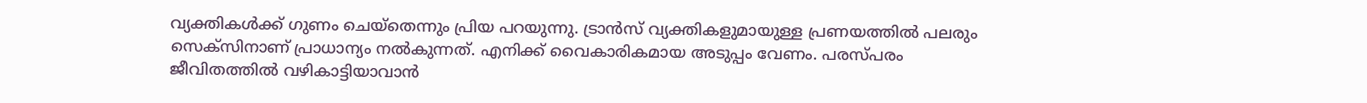വ്യക്തികൾക്ക് ഗുണം ചെയ്തെന്നും പ്രിയ പറയുന്നു. ട്രാൻസ് വ്യക്തികളുമായുള്ള പ്രണയത്തിൽ പലരും സെക്സിനാണ് പ്രാധാന്യം നൽകുന്നത്. എനിക്ക് വൈകാരികമായ അടുപ്പം വേണം. പരസ്പരം ജീവിതത്തിൽ വഴികാട്ടിയാവാൻ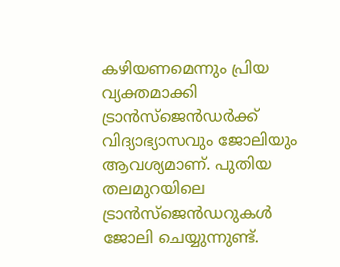കഴിയണമെന്നും പ്രിയ വ്യക്തമാക്കി
ട്രാൻസ്ജെൻഡർക്ക് വിദ്യാഭ്യാസവും ജോലിയും ആവശ്യമാണ്. പുതിയ തലമുറയിലെ ട്രാൻസ്ജെൻഡറുകൾ ജോലി ചെയ്യുന്നുണ്ട്.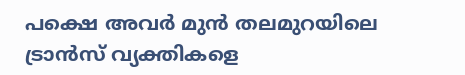പക്ഷെ അവർ മുൻ തലമുറയിലെ ട്രാൻസ് വ്യക്തികളെ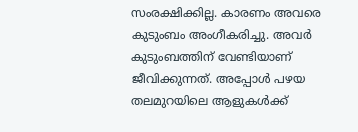സംരക്ഷിക്കില്ല. കാരണം അവരെ കുടുംബം അംഗീകരിച്ചു. അവർ കുടുംബത്തിന് വേണ്ടിയാണ് ജീവിക്കുന്നത്. അപ്പോൾ പഴയ തലമുറയിലെ ആളുകൾക്ക്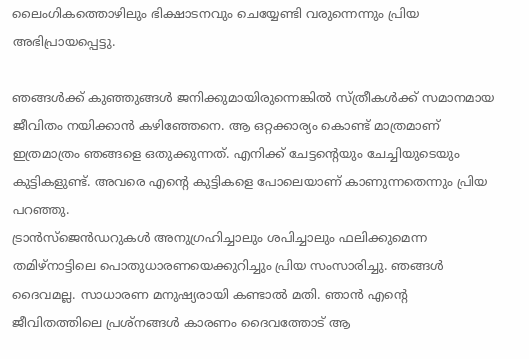ലൈംഗികത്തൊഴിലും ഭിക്ഷാടനവും ചെയ്യേണ്ടി വരുന്നെന്നും പ്രിയ അഭിപ്രായപ്പെട്ടു.

ഞങ്ങൾക്ക് കുഞ്ഞുങ്ങൾ ജനിക്കുമായിരുന്നെങ്കിൽ സ്ത്രീകൾക്ക് സമാനമായ ജീവിതം നയിക്കാൻ കഴിഞ്ഞേനെ. ആ ഒറ്റക്കാര്യം കൊണ്ട് മാത്രമാണ് ഇത്രമാത്രം ഞങ്ങളെ ഒതുക്കുന്നത്. എനിക്ക് ചേട്ടന്റെയും ചേച്ചിയുടെയും കുട്ടികളുണ്ട്. അവരെ എന്റെ കുട്ടികളെ പോലെയാണ് കാണുന്നതെന്നും പ്രിയ പറഞ്ഞു.
ട്രാൻസ്ജെൻഡറുകൾ അനുഗ്രഹിച്ചാലും ശപിച്ചാലും ഫലിക്കുമെന്ന തമിഴ്നാട്ടിലെ പൊതുധാരണയെക്കുറിച്ചും പ്രിയ സംസാരിച്ചു. ഞങ്ങൾ ദൈവമല്ല. സാധാരണ മനുഷ്യരായി കണ്ടാൽ മതി. ഞാൻ എന്റെ ജീവിതത്തിലെ പ്രശ്നങ്ങൾ കാരണം ദൈവത്തോട് ആ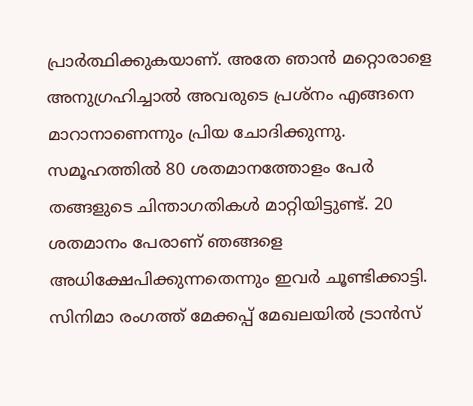പ്രാർത്ഥിക്കുകയാണ്. അതേ ഞാൻ മറ്റൊരാളെ അനുഗ്രഹിച്ചാൽ അവരുടെ പ്രശ്നം എങ്ങനെ മാറാനാണെന്നും പ്രിയ ചോദിക്കുന്നു. സമൂഹത്തിൽ 80 ശതമാനത്തോളം പേർ തങ്ങളുടെ ചിന്താഗതികൾ മാറ്റിയിട്ടുണ്ട്. 20 ശതമാനം പേരാണ് ഞങ്ങളെ അധിക്ഷേപിക്കുന്നതെന്നും ഇവർ ചൂണ്ടിക്കാട്ടി.
സിനിമാ രംഗത്ത് മേക്കപ്പ് മേഖലയിൽ ട്രാൻസ്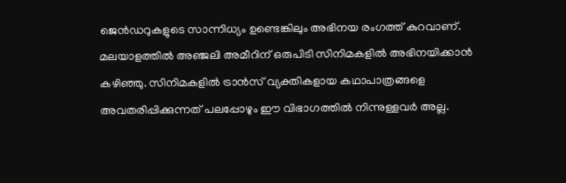ജെൻഡറുകളുടെ സാന്നിധ്യം ഉണ്ടെങ്കിലും അഭിനയ രംഗത്ത് കുറവാണ്. മലയാളത്തിൽ അഞ്ജലി അമീറിന് ഒരുപിടി സിനിമകളിൽ അഭിനയിക്കാൻ കഴിഞ്ഞു. സിനിമകളിൽ ട്രാൻസ് വ്യക്തികളായ കഥാപാത്രങ്ങളെ അവതരിപ്പിക്കുന്നത് പലപ്പോഴും ഈ വിഭാഗത്തിൽ നിന്നുള്ളവർ അല്ല.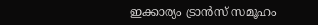ഇക്കാര്യം ട്രാൻസ് സമൂഹം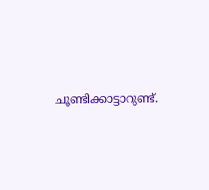ചൂണ്ടിക്കാട്ടാറുണ്ട്.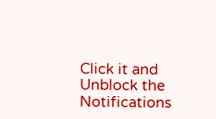Click it and Unblock the Notifications